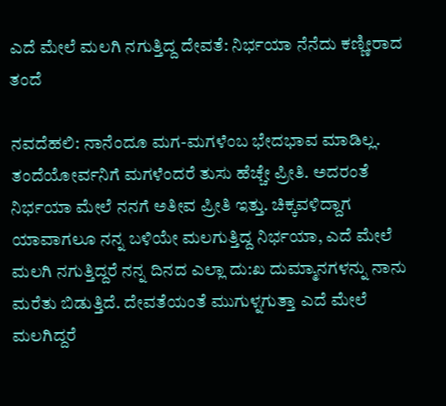ಎದೆ ಮೇಲೆ ಮಲಗಿ ನಗುತ್ತಿದ್ದ ದೇವತೆ: ನಿರ್ಭಯಾ ನೆನೆದು ಕಣ್ಣೀರಾದ ತಂದೆ

ನವದೆಹಲಿ: ನಾನೆಂದೂ ಮಗ-ಮಗಳೆಂಬ ಭೇದಭಾವ ಮಾಡಿಲ್ಲ. ತಂದೆಯೋರ್ವನಿಗೆ ಮಗಳೆಂದರೆ ತುಸು ಹೆಚ್ಚೇ ಪ್ರೀತಿ. ಅದರಂತೆ ನಿರ್ಭಯಾ ಮೇಲೆ ನನಗೆ ಅತೀವ ಪ್ರೀತಿ ಇತ್ತು. ಚಿಕ್ಕವಳಿದ್ದಾಗ ಯಾವಾಗಲೂ ನನ್ನ ಬಳಿಯೇ ಮಲಗುತ್ತಿದ್ದ ನಿರ್ಭಯಾ, ಎದೆ ಮೇಲೆ ಮಲಗಿ ನಗುತ್ತಿದ್ದರೆ ನನ್ನ ದಿನದ ಎಲ್ಲಾ ದು:ಖ ದುಮ್ಮಾನಗಳನ್ನು ನಾನು ಮರೆತು ಬಿಡುತ್ತಿದೆ. ದೇವತೆಯಂತೆ ಮುಗುಳ್ನಗುತ್ತಾ ಎದೆ ಮೇಲೆ ಮಲಗಿದ್ದರೆ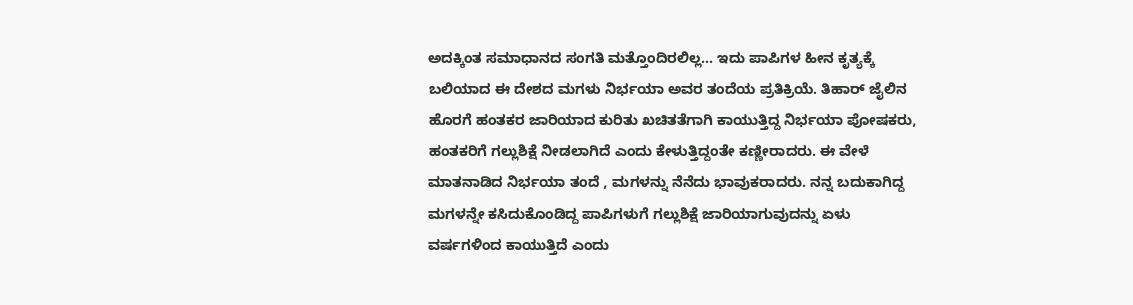ಅದಕ್ಕಿಂತ ಸಮಾಧಾನದ ಸಂಗತಿ ಮತ್ತೊಂದಿರಲಿಲ್ಲ... ಇದು ಪಾಪಿಗಳ ಹೀನ ಕೃತ್ಯಕ್ಕೆ ಬಲಿಯಾದ ಈ ದೇಶದ ಮಗಳು ನಿರ್ಭಯಾ ಅವರ ತಂದೆಯ ಪ್ರತಿಕ್ರಿಯೆ. ತಿಹಾರ್ ಜೈಲಿನ ಹೊರಗೆ ಹಂತಕರ ಜಾರಿಯಾದ ಕುರಿತು ಖಚಿತತೆಗಾಗಿ ಕಾಯುತ್ತಿದ್ದ ನಿರ್ಭಯಾ ಪೋಷಕರು, ಹಂತಕರಿಗೆ ಗಲ್ಲುಶಿಕ್ಷೆ ನೀಡಲಾಗಿದೆ ಎಂದು ಕೇಳುತ್ತಿದ್ದಂತೇ ಕಣ್ಣೀರಾದರು. ಈ ವೇಳೆ ಮಾತನಾಡಿದ ನಿರ್ಭಯಾ ತಂದೆ , ಮಗಳನ್ನು ನೆನೆದು ಭಾವುಕರಾದರು. ನನ್ನ ಬದುಕಾಗಿದ್ದ ಮಗಳನ್ನೇ ಕಸಿದುಕೊಂಡಿದ್ದ ಪಾಪಿಗಳುಗೆ ಗಲ್ಲುಶಿಕ್ಷೆ ಜಾರಿಯಾಗುವುದನ್ನು ಏಳು ವರ್ಷಗಳಿಂದ ಕಾಯುತ್ತಿದೆ ಎಂದು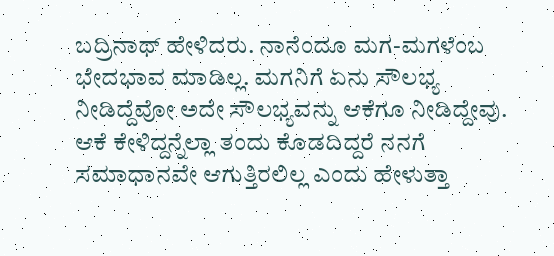ಬದ್ರಿನಾಥ್ ಹೇಳಿದರು. ನಾನೆಂದೂ ಮಗ-ಮಗಳೆಂಬ ಭೇದಭಾವ ಮಾಡಿಲ್ಲ. ಮಗನಿಗೆ ಏನು ಸೌಲಭ್ಯ ನೀಡಿದ್ದೆವೋ ಅದೇ ಸೌಲಭ್ಯವನ್ನು ಆಕೆಗೂ ನೀಡಿದ್ದೇವು. ಆಕೆ ಕೇಳಿದ್ದನ್ನೆಲ್ಲಾ ತಂದು ಕೊಡದಿದ್ದರೆ ನನಗೆ ಸಮಾಧಾನವೇ ಆಗುತ್ತಿರಲಿಲ್ಲ ಎಂದು ಹೇಳುತ್ತಾ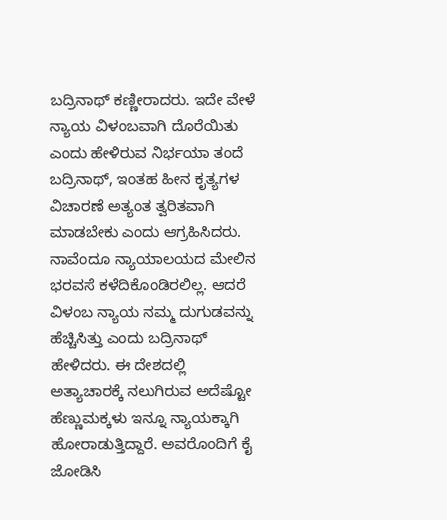ಬದ್ರಿನಾಥ್ ಕಣ್ಣೀರಾದರು. ಇದೇ ವೇಳೆ ನ್ಯಾಯ ವಿಳಂಬವಾಗಿ ದೊರೆಯಿತು ಎಂದು ಹೇಳಿರುವ ನಿರ್ಭಯಾ ತಂದೆ ಬದ್ರಿನಾಥ್, ಇಂತಹ ಹೀನ ಕೃತ್ಯಗಳ ವಿಚಾರಣೆ ಅತ್ಯಂತ ತ್ವರಿತವಾಗಿ ಮಾಡಬೇಕು ಎಂದು ಆಗ್ರಹಿಸಿದರು. ನಾವೆಂದೂ ನ್ಯಾಯಾಲಯದ ಮೇಲಿನ ಭರವಸೆ ಕಳೆದಿಕೊಂಡಿರಲಿಲ್ಲ. ಆದರೆ ವಿಳಂಬ ನ್ಯಾಯ ನಮ್ಮ ದುಗುಡವನ್ನು ಹೆಚ್ಚಿಸಿತ್ತು ಎಂದು ಬದ್ರಿನಾಥ್ ಹೇಳಿದರು. ಈ ದೇಶದಲ್ಲಿ ಅತ್ಯಾಚಾರಕ್ಕೆ ನಲುಗಿರುವ ಅದೆಷ್ಟೋ ಹೆಣ್ಣುಮಕ್ಕಳು ಇನ್ನೂ ನ್ಯಾಯಕ್ಕಾಗಿ ಹೋರಾಡುತ್ತಿದ್ದಾರೆ. ಅವರೊಂದಿಗೆ ಕೈ ಜೋಡಿಸಿ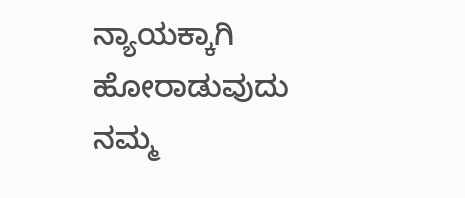ನ್ಯಾಯಕ್ಕಾಗಿ ಹೋರಾಡುವುದು ನಮ್ಮ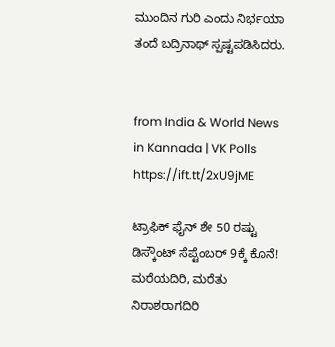ಮುಂದಿನ ಗುರಿ ಎಂದು ನಿರ್ಭಯಾ ತಂದೆ ಬದ್ರಿನಾಥ್ ಸ್ಪಷ್ಟಪಡಿಸಿದರು.


from India & World News in Kannada | VK Polls https://ift.tt/2xU9jME

ಟ್ರಾಫಿಕ್‌ ಫೈನ್‌ ಶೇ 50 ರಷ್ಟು ಡಿಸ್ಕೌಂಟ್‌ ಸೆಪ್ಟೆಂಬರ್‌ 9ಕ್ಕೆ ಕೊನೆ! ಮರೆಯದಿರಿ, ಮರೆತು ನಿರಾಶರಾಗದಿರಿ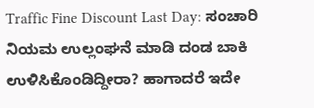Traffic Fine Discount Last Day: ಸಂಚಾರಿ ನಿಯಮ ಉಲ್ಲಂಘನೆ ಮಾಡಿ ದಂಡ ಬಾಕಿ ಉಳಿಸಿಕೊಂಡಿದ್ದೀರಾ? ಹಾಗಾದರೆ ಇದೇ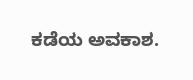ಕಡೆಯ ಅವಕಾಶ.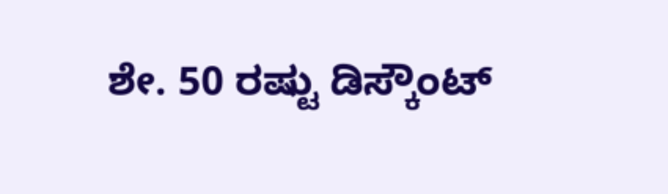ಶೇ. 50 ರಷ್ಟು ಡಿಸ್ಕೌಂಟ್‌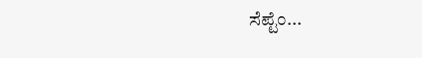ಸೆಪ್ಟೆಂ...